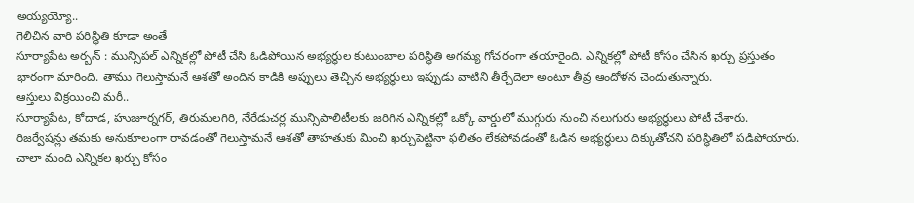అయ్యయ్యో..
గెలిచిన వారి పరిస్థితి కూడా అంతే
సూర్యాపేట అర్బన్ : మున్సిపల్ ఎన్నికల్లో పోటీ చేసి ఓడిపోయిన అభ్యర్థుల కుటుంబాల పరిస్థితి అగమ్య గోచరంగా తయారైంది. ఎన్నికల్లో పోటీ కోసం చేసిన ఖర్చు ప్రస్తుతం భారంగా మారింది. తాము గెలుస్తామనే ఆశతో అందిన కాడికి అప్పులు తెచ్చిన అభ్యర్థులు ఇప్పుడు వాటిని తీర్చేదెలా అంటూ తీవ్ర ఆందోళన చెందుతున్నారు.
ఆస్తులు విక్రయించి మరీ..
సూర్యాపేట, కోదాడ, హుజూర్నగర్, తిరుమలగిరి, నేరేడుచర్ల మున్సిపాలిటీలకు జరిగిన ఎన్నికల్లో ఒక్కో వార్డులో ముగ్గురు నుంచి నలుగురు అభ్యర్థులు పోటీ చేశారు. రిజర్వేషన్లు తమకు అనుకూలంగా రావడంతో గెలుస్తామనే ఆశతో తాహతుకు మించి ఖర్చుపెట్టినా ఫలితం లేకపోవడంతో ఓడిన అభ్యర్థులు దిక్కుతోచని పరిస్థితిలో పడిపోయారు. చాలా మంది ఎన్నికల ఖర్చు కోసం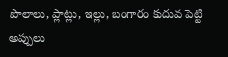పొలాలు, ప్లాట్లు, ఇల్లు, బంగారం కుదువ పెట్టి అప్పులు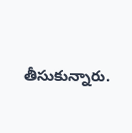తీసుకున్నారు.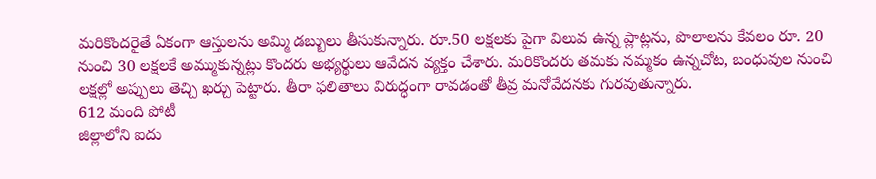మరికొందరైతే ఏకంగా ఆస్తులను అమ్మి డబ్బులు తీసుకున్నారు. రూ.50 లక్షలకు పైగా విలువ ఉన్న ప్లాట్లను, పొలాలను కేవలం రూ. 20 నుంచి 30 లక్షలకే అమ్ముకున్నట్లు కొందరు అభ్యర్థులు ఆవేదన వ్యక్తం చేశారు. మరికొందరు తమకు నమ్మకం ఉన్నచోట, బంధువుల నుంచి లక్షల్లో అప్పులు తెచ్చి ఖర్చు పెట్టారు. తీరా ఫలితాలు విరుద్ధంగా రావడంతో తీవ్ర మనోవేదనకు గురవుతున్నారు.
612 మంది పోటీ
జిల్లాలోని ఐదు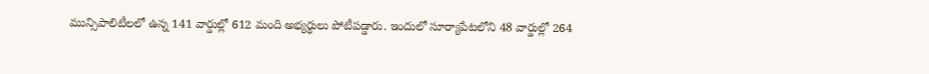మున్సిపాలిటీలలో ఉన్న 141 వార్డుల్లో 612 మంది అభ్యర్థులు పోటీపడ్డారు. ఇందులో సూర్యాపేటలోని 48 వార్డుల్లో 264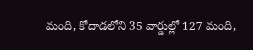మంది, కోదాడలోని 35 వార్డుల్లో 127 మంది,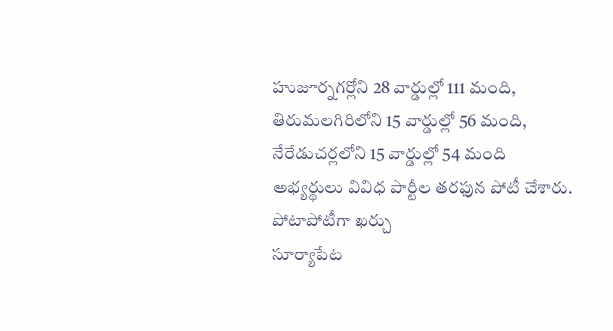హుజూర్నగర్లోని 28 వార్డుల్లో 111 మంది, తిరుమలగిరిలోని 15 వార్డుల్లో 56 మంది, నేరేడుచర్లలోని 15 వార్డుల్లో 54 మంది అభ్యర్థులు వివిధ పార్టీల తరఫున పోటీ చేశారు.
పోటాపోటీగా ఖర్చు
సూర్యాపేట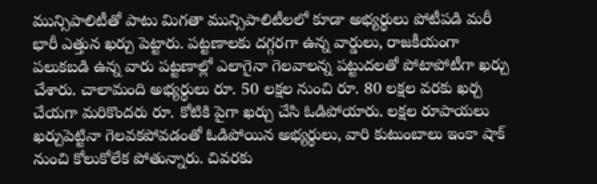మున్సిపాలిటీతో పాటు మిగతా మున్సిపాలిటీలలో కూడా అభ్యర్థులు పోటీపడి మరీ భారీ ఎత్తున ఖర్చు పెట్టారు. పట్టణాలకు దగ్గరగా ఉన్న వార్డులు, రాజకీయంగా పలుకబడి ఉన్న వారు పట్టణాల్లో ఎలాగైనా గెలవాలన్న పట్టుదలతో పోటాపోటీగా ఖర్చు చేశారు. చాలామంది అభ్యర్థులు రూ. 50 లక్షల నుంచి రూ. 80 లక్షల వరకు ఖర్చ చేయగా మరికొందరు రూ. కోటికి పైగా ఖర్చు చేసి ఓడిపోయారు. లక్షల రూపాయలు ఖర్చుపెట్టినా గెలవకపోవడంతో ఓడిపోయిన అభ్యర్థులు, వారి కుటుంబాలు ఇంకా షాక్ నుంచి కోలుకోలేక పోతున్నారు. చివరకు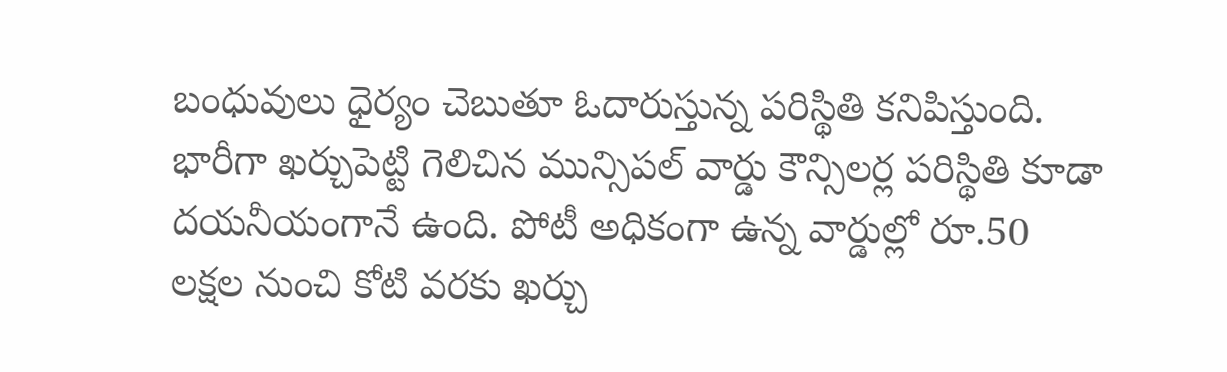బంధువులు ధైర్యం చెబుతూ ఓదారుస్తున్న పరిస్థితి కనిపిస్తుంది.
భారీగా ఖర్చుపెట్టి గెలిచిన మున్సిపల్ వార్డు కౌన్సిలర్ల పరిస్థితి కూడా దయనీయంగానే ఉంది. పోటీ అధికంగా ఉన్న వార్డుల్లో రూ.50 లక్షల నుంచి కోటి వరకు ఖర్చు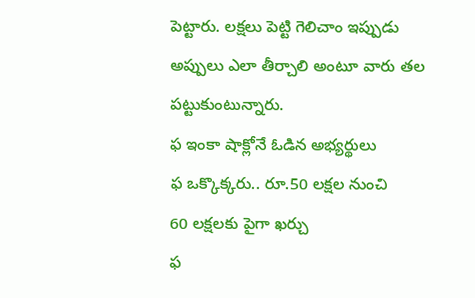పెట్టారు. లక్షలు పెట్టి గెలిచాం ఇప్పుడు అప్పులు ఎలా తీర్చాలి అంటూ వారు తల పట్టుకుంటున్నారు.
ఫ ఇంకా షాక్లోనే ఓడిన అభ్యర్థులు
ఫ ఒక్కొక్కరు.. రూ.50 లక్షల నుంచి
60 లక్షలకు పైగా ఖర్చు
ఫ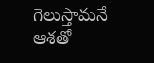గెలుస్తామనే ఆశతో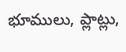భూములు, ప్లాట్లు,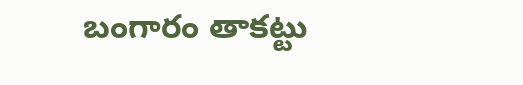బంగారం తాకట్టు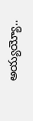అయ్యయ్యో..